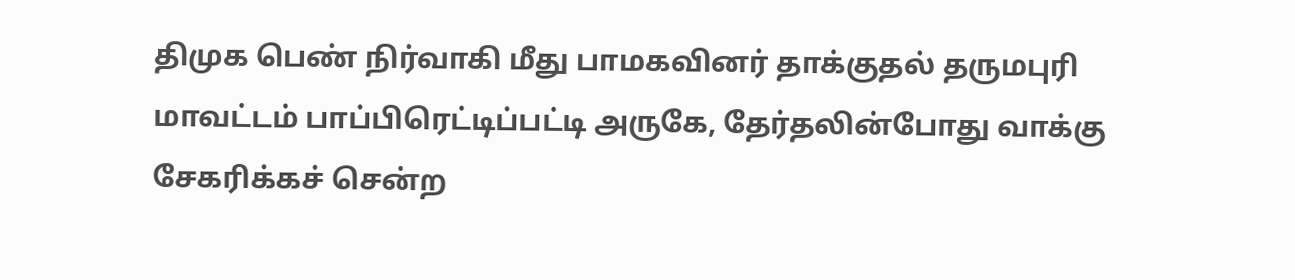திமுக பெண் நிர்வாகி மீது பாமகவினர் தாக்குதல் தருமபுரி மாவட்டம் பாப்பிரெட்டிப்பட்டி அருகே, தேர்தலின்போது வாக்கு சேகரிக்கச் சென்ற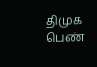திமுக பெண்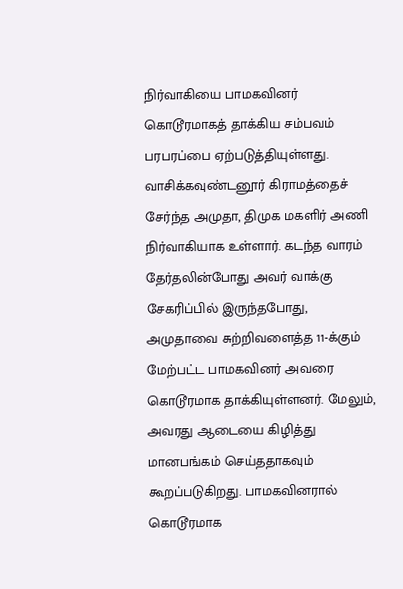நிர்வாகியை பாமகவினர் கொடூரமாகத் தாக்கிய சம்பவம் பரபரப்பை ஏற்படுத்தியுள்ளது. வாசிக்கவுண்டனூர் கிராமத்தைச் சேர்ந்த அமுதா, திமுக மகளிர் அணி நிர்வாகியாக உள்ளார். கடந்த வாரம் தேர்தலின்போது அவர் வாக்கு சேகரிப்பில் இருந்தபோது, அமுதாவை சுற்றிவளைத்த 11-க்கும் மேற்பட்ட பாமகவினர் அவரை கொடூரமாக தாக்கியுள்ளனர். மேலும், அவரது ஆடையை கிழித்து மானபங்கம் செய்ததாகவும் கூறப்படுகிறது. பாமகவினரால் கொடூரமாக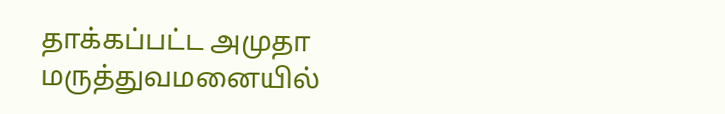தாக்கப்பட்ட அமுதா மருத்துவமனையில்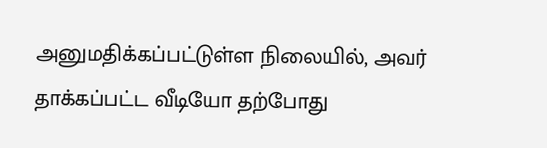அனுமதிக்கப்பட்டுள்ள நிலையில், அவர் தாக்கப்பட்ட வீடியோ தற்போது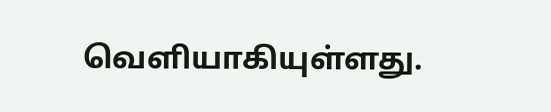வெளியாகியுள்ளது.